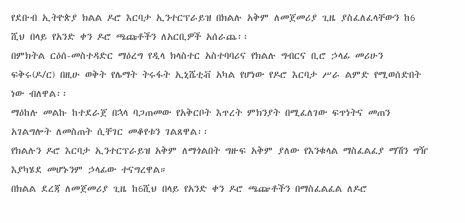የደቡብ ኢትዮጵያ ክልል ዶሮ እርባታ ኢንተርፕራይዝ በክልሉ አቅም ለመጀመሪያ ጊዜ ያስፈለፈላቸውን ከ6 ሺህ በላይ የአንድ ቀን ዶሮ ጫጩቶችን ለአርቢዎች አሰራጨ፡፡
በምክትል ርዕሰ-መስተዳድር ማዕረግ የዲላ ክላስተር አስተባባሪና የክልሉ ግብርና ቢሮ ኃላፊ መሪሁን ፍቅሩ(ዶ/ር) በዚሁ ወቅት የሌማት ትሩፋት ኢኒሼቲቭ አካል የሆነው የዶሮ እርባታ ሥራ ልምድ የሚወሰድበት ነው ብለዋል፡፡
ማዕከሉ መልኩ ከተደራጀ በኋላ ባጋጠመው የአቅርቦት እጥረት ምክንያት በሚፈለገው ፍጥነትና መጠን አገልግሎት ለመስጠት ሲቸገር መቆየቱን ገልጸዋል፡፡
የክልሉን ዶሮ እርባታ ኢንተርፕራይዝ አቅም ለማጎልበት ግዙፍ አቅም ያለው የእንቁላል ማስፈልፈያ ማሽን ግዥ እያካሄደ መሆኑንም ኃላፊው ተናግረዋል።
በክልል ደረጃ ለመጀመሪያ ጊዜ ከ6ሺህ በላይ የአንድ ቀን ዶሮ ጫጬቶችን በማስፈልፈል ለዶሮ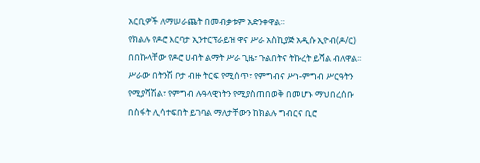አርቢዎች ለማሠራጨት በመብቃቱም አድንቀዋል።
የክልሉ የዶሮ እርባታ ኢንተርፕራይዝ ዋና ሥራ አስኪያጅ አዲሱ ኢዮብ(ዶ/ር) በበኩላቸው የዶሮ ሀብት ልማት ሥራ ጊዜ፣ ጉልበትና ትኩረት ይሻል ብለዋል፡፡
ሥራው በትንሽ ቦታ ብዙ ትርፍ የሚሰጥ፣ የምግብና ሥነ-ምግብ ሥርዓትን የሚያሻሽል፣ የምግብ ሉዓላዊነትን የሚያስጠበወቅ በመሆኑ ማህበረሰቡ በስፋት ሊሳተፍበት ይገባል ማለታቸውን ከክልሉ ግብርና ቢሮ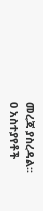መረጃ ያስረዳል፡፡
0 አስተያየቶች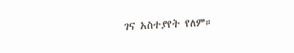ገና አስተያየት የለም።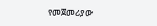የመጀመሪያው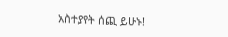አስተያየት ሰጪ ይሁኑ!